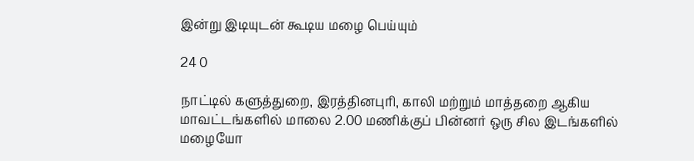இன்று இடியுடன் கூடிய மழை பெய்யும்

24 0

நாட்டில் களுத்துறை, இரத்தினபுரி, காலி மற்றும் மாத்தறை ஆகிய மாவட்டங்களில் மாலை 2.00 மணிக்குப் பின்னர் ஒரு சில இடங்களில் மழையோ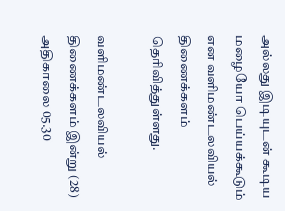அல்லது இடியுடன் கூடிய மழையோ பெய்யக்கூடும் என வளிமண்டலவியல் திணைக்களம் தெரிவித்துள்ளது.

வளிமண்டலவியல் திணைக்களம் இன்று (28) அதிகாலை 05.30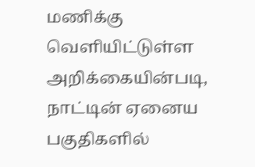மணிக்கு வெளியிட்டுள்ள அறிக்கையின்படி, நாட்டின் ஏனைய பகுதிகளில்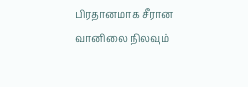பிரதானமாக சீரான வானிலை நிலவும்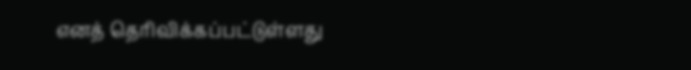எனத் தெரிவிக்கப்பட்டுள்ளது